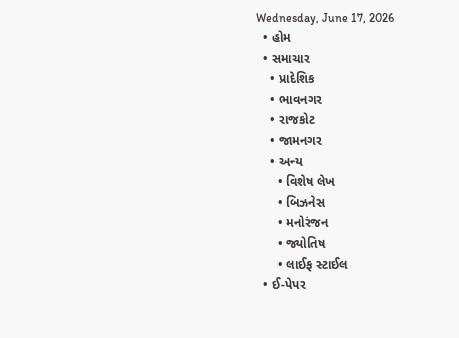Wednesday, June 17, 2026
  • હોમ
  • સમાચાર
    • પ્રાદેશિક
    • ભાવનગર
    • રાજકોટ
    • જામનગર
    • અન્ય
      • વિશેષ લેખ
      • બિઝનેસ
      • મનોરંજન
      • જ્યોતિષ
      • લાઈફ સ્ટાઈલ
  • ઈ-પેપર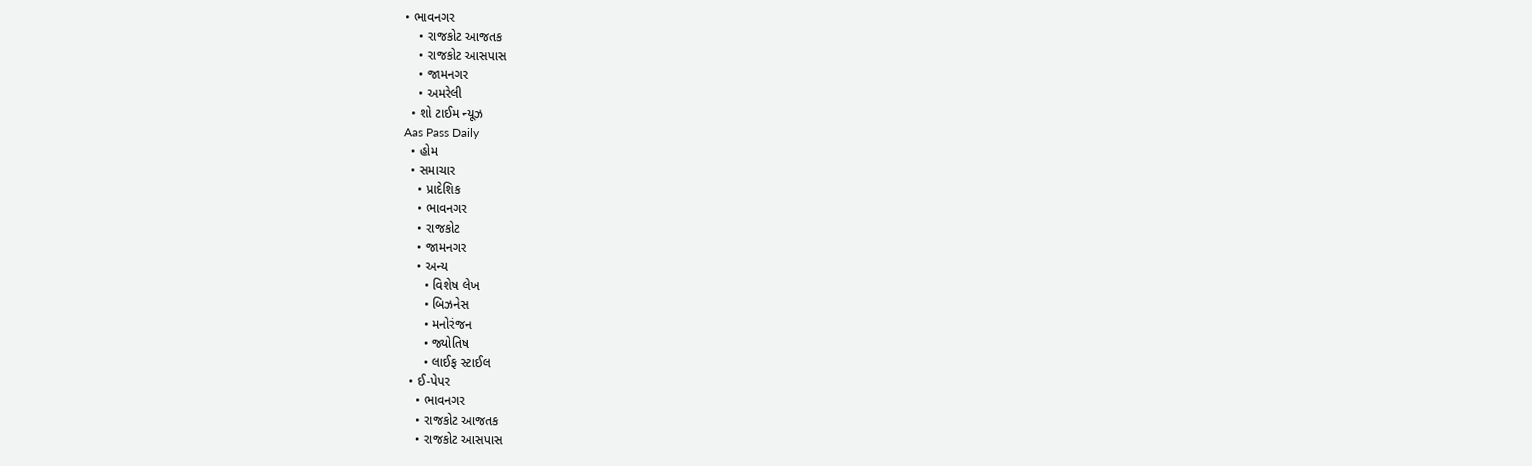• ભાવનગર
    • રાજકોટ આજતક
    • રાજકોટ આસપાસ
    • જામનગર
    • અમરેલી
  • શો ટાઈમ ન્યૂઝ
Aas Pass Daily
  • હોમ
  • સમાચાર
    • પ્રાદેશિક
    • ભાવનગર
    • રાજકોટ
    • જામનગર
    • અન્ય
      • વિશેષ લેખ
      • બિઝનેસ
      • મનોરંજન
      • જ્યોતિષ
      • લાઈફ સ્ટાઈલ
  • ઈ-પેપર
    • ભાવનગર
    • રાજકોટ આજતક
    • રાજકોટ આસપાસ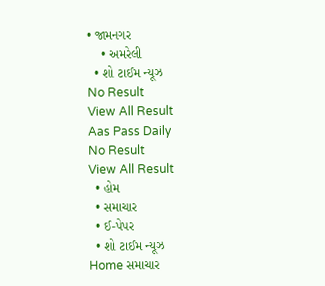• જામનગર
    • અમરેલી
  • શો ટાઈમ ન્યૂઝ
No Result
View All Result
Aas Pass Daily
No Result
View All Result
  • હોમ
  • સમાચાર
  • ઈ-પેપર
  • શો ટાઈમ ન્યૂઝ
Home સમાચાર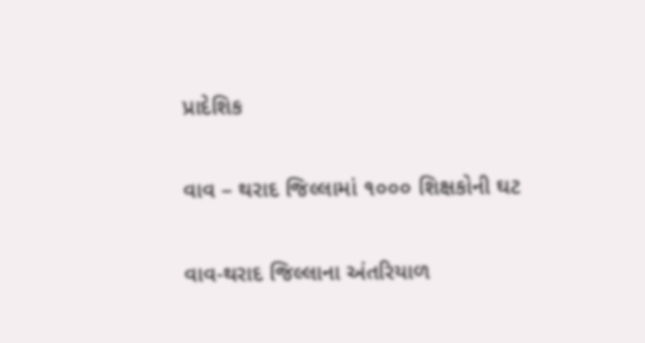પ્રાદેશિક

વાવ – થરાદ જિલ્લામાં ૧૦૦૦ શિક્ષકોની ઘટ

વાવ-થરાદ જિલ્લાના અંતરિયાળ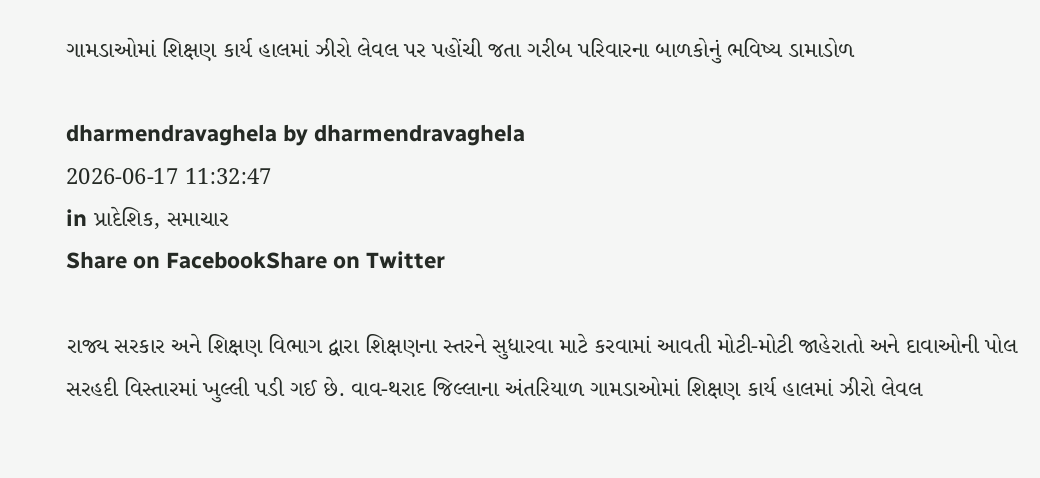ગામડાઓમાં શિક્ષણ કાર્ય હાલમાં ઝીરો લેવલ પર પહોંચી જતા ગરીબ પરિવારના બાળકોનું ભવિષ્ય ડામાડોળ

dharmendravaghela by dharmendravaghela
2026-06-17 11:32:47
in પ્રાદેશિક, સમાચાર
Share on FacebookShare on Twitter

રાજ્ય સરકાર અને શિક્ષણ વિભાગ દ્વારા શિક્ષણના સ્તરને સુધારવા માટે કરવામાં આવતી મોટી-મોટી જાહેરાતો અને દાવાઓની પોલ સરહદી વિસ્તારમાં ખુલ્લી પડી ગઈ છે. વાવ-થરાદ જિલ્લાના અંતરિયાળ ગામડાઓમાં શિક્ષણ કાર્ય હાલમાં ઝીરો લેવલ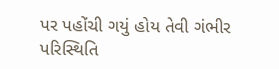પર પહોંચી ગયું હોય તેવી ગંભીર પરિસ્થિતિ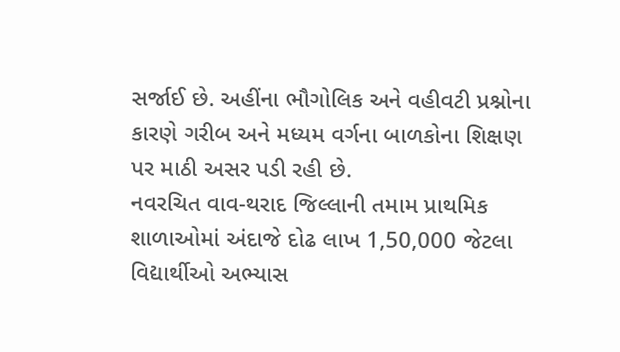સર્જાઈ છે. અહીંના ભૌગોલિક અને વહીવટી પ્રશ્નોના કારણે ગરીબ અને મધ્યમ વર્ગના બાળકોના શિક્ષણ પર માઠી અસર પડી રહી છે.
નવરચિત વાવ-થરાદ જિલ્લાની તમામ પ્રાથમિક શાળાઓમાં અંદાજે દોઢ લાખ 1,50,000 જેટલા વિદ્યાર્થીઓ અભ્યાસ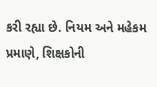કરી રહ્યા છે. નિયમ અને મહેકમ પ્રમાણે, શિક્ષકોની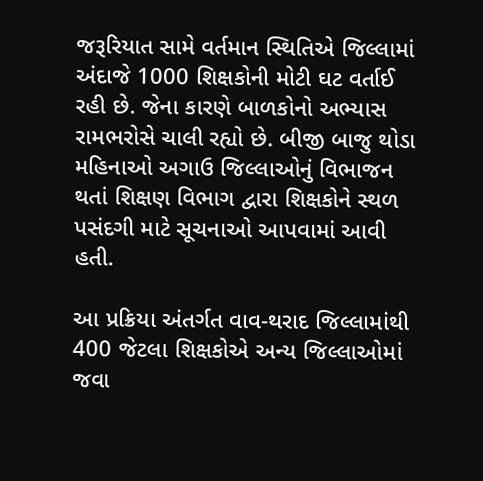જરૂરિયાત સામે વર્તમાન સ્થિતિએ જિલ્લામાં અંદાજે 1000 શિક્ષકોની મોટી ઘટ વર્તાઈ રહી છે. જેના કારણે બાળકોનો અભ્યાસ રામભરોસે ચાલી રહ્યો છે. બીજી બાજુ થોડા મહિનાઓ અગાઉ જિલ્લાઓનું વિભાજન થતાં શિક્ષણ વિભાગ દ્વારા શિક્ષકોને સ્થળ પસંદગી માટે સૂચનાઓ આપવામાં આવી હતી.

આ પ્રક્રિયા અંતર્ગત વાવ-થરાદ જિલ્લામાંથી 400 જેટલા શિક્ષકોએ અન્ય જિલ્લાઓમાં જવા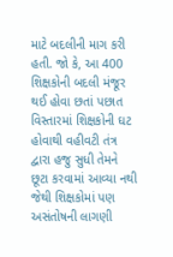માટે બદલીની માગ કરી હતી. જો કે, આ 400 શિક્ષકોની બદલી મંજૂર થઈ હોવા છતાં પછાત વિસ્તારમાં શિક્ષકોની ઘટ હોવાથી વહીવટી તંત્ર દ્વારા હજુ સુધી તેમને છૂટા કરવામાં આવ્યા નથી જેથી શિક્ષકોમાં પણ અસંતોષની લાગણી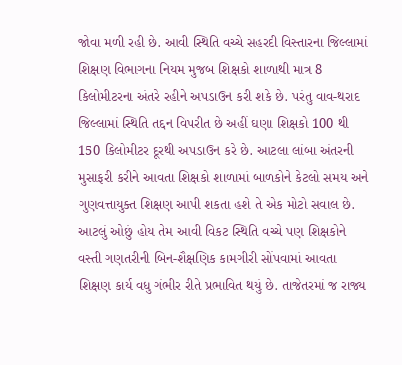જોવા મળી રહી છે. આવી સ્થિતિ વચ્ચે સહરદી વિસ્તારના જિલ્લામાં શિક્ષણ વિભાગના નિયમ મુજબ શિક્ષકો શાળાથી માત્ર 8 કિલોમીટરના અંતરે રહીને અપડાઉન કરી શકે છે. પરંતુ વાવ-થરાદ જિલ્લામાં સ્થિતિ તદ્દન વિપરીત છે અહીં ઘણા શિક્ષકો 100 થી 150 કિલોમીટર દૂરથી અપડાઉન કરે છે. આટલા લાંબા અંતરની મુસાફરી કરીને આવતા શિક્ષકો શાળામાં બાળકોને કેટલો સમય અને ગુણવત્તાયુક્ત શિક્ષણ આપી શકતા હશે તે એક મોટો સવાલ છે.
આટલું ઓછું હોય તેમ આવી વિકટ સ્થિતિ વચ્ચે પણ શિક્ષકોને વસ્તી ગણતરીની બિન-શૈક્ષણિક કામગીરી સોંપવામાં આવતા શિક્ષણ કાર્ય વધુ ગંભીર રીતે પ્રભાવિત થયું છે. તાજેતરમાં જ રાજ્ય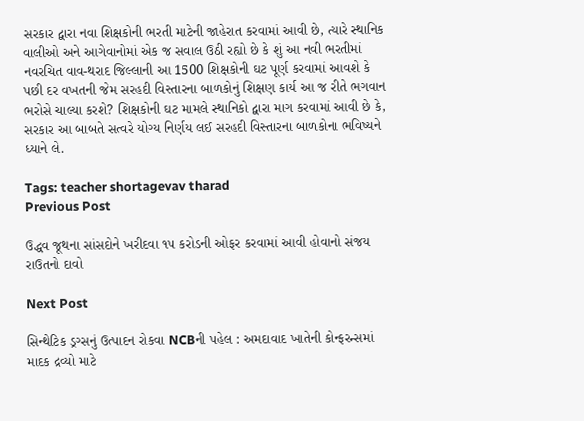સરકાર દ્વારા નવા શિક્ષકોની ભરતી માટેની જાહેરાત કરવામાં આવી છે, ત્યારે સ્થાનિક વાલીઓ અને આગેવાનોમાં એક જ સવાલ ઉઠી રહ્યો છે કે શું આ નવી ભરતીમાં નવરચિત વાવ-થરાદ જિલ્લાની આ 1500 શિક્ષકોની ઘટ પૂર્ણ કરવામાં આવશે કે પછી દર વખતની જેમ સરહદી વિસ્તારના બાળકોનું શિક્ષણ કાર્ય આ જ રીતે ભગવાન ભરોસે ચાલ્યા કરશે? શિક્ષકોની ઘટ મામલે સ્થાનિકો દ્વારા માગ કરવામાં આવી છે કે, સરકાર આ બાબતે સત્વરે યોગ્ય નિર્ણય લઈ સરહદી વિસ્તારના બાળકોના ભવિષ્યને ધ્યાને લે.

Tags: teacher shortagevav tharad
Previous Post

ઉદ્ધવ જૂથના સાંસદોને ખરીદવા ૧૫ કરોડની ઓફર કરવામાં આવી હોવાનો સંજય રાઉતનો દાવો

Next Post

સિન્થેટિક ડ્રગ્સનું ઉત્પાદન રોકવા NCBની પહેલ : અમદાવાદ ખાતેની કોન્ફરન્સમાં માદક દ્રવ્યો માટે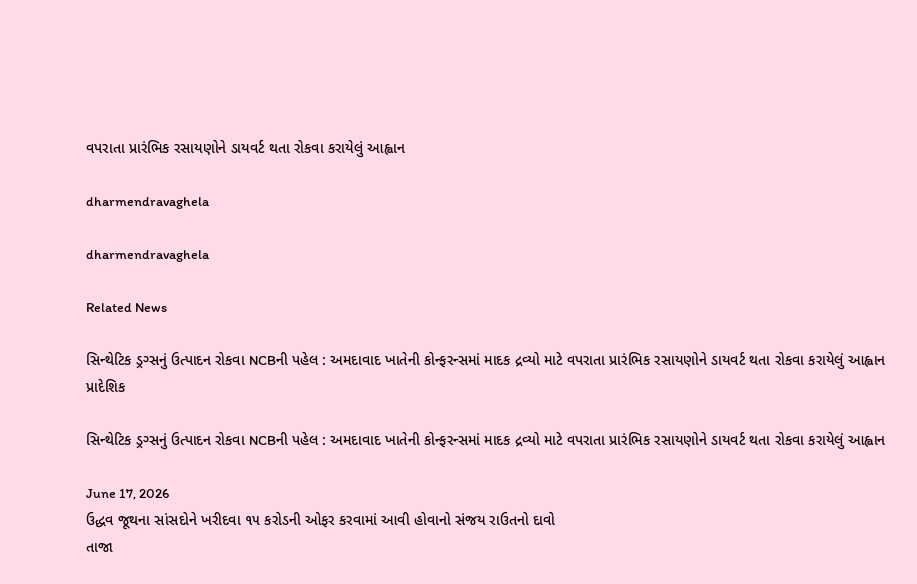વપરાતા પ્રારંભિક રસાયણોને ડાયવર્ટ થતા રોકવા કરાયેલું આહ્વાન

dharmendravaghela

dharmendravaghela

Related News

સિન્થેટિક ડ્રગ્સનું ઉત્પાદન રોકવા NCBની પહેલ : અમદાવાદ ખાતેની કોન્ફરન્સમાં માદક દ્રવ્યો માટે વપરાતા પ્રારંભિક રસાયણોને ડાયવર્ટ થતા રોકવા કરાયેલું આહ્વાન
પ્રાદેશિક

સિન્થેટિક ડ્રગ્સનું ઉત્પાદન રોકવા NCBની પહેલ : અમદાવાદ ખાતેની કોન્ફરન્સમાં માદક દ્રવ્યો માટે વપરાતા પ્રારંભિક રસાયણોને ડાયવર્ટ થતા રોકવા કરાયેલું આહ્વાન

June 17, 2026
ઉદ્ધવ જૂથના સાંસદોને ખરીદવા ૧૫ કરોડની ઓફર કરવામાં આવી હોવાનો સંજય રાઉતનો દાવો
તાજા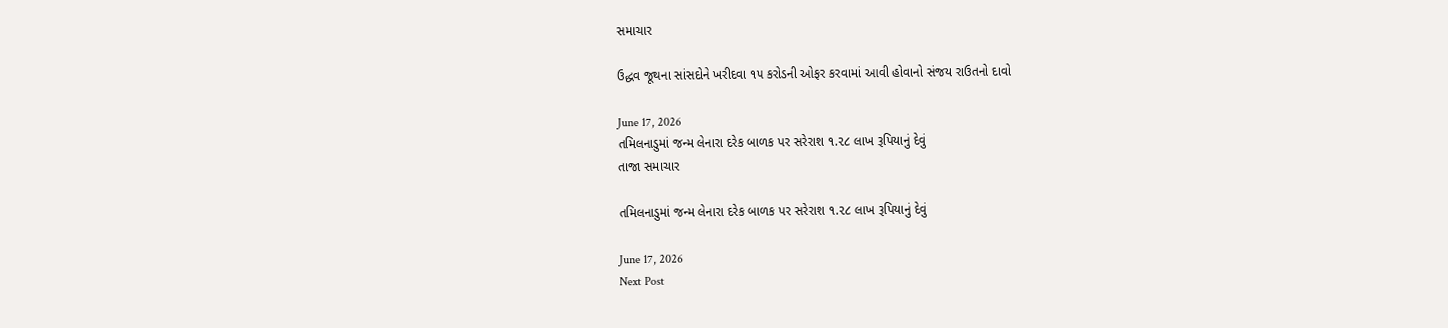સમાચાર

ઉદ્ધવ જૂથના સાંસદોને ખરીદવા ૧૫ કરોડની ઓફર કરવામાં આવી હોવાનો સંજય રાઉતનો દાવો

June 17, 2026
તમિલનાડુમાં જન્મ લેનારા દરેક બાળક પર સરેરાશ ૧.૨૮ લાખ રૂપિયાનું દેવું
તાજા સમાચાર

તમિલનાડુમાં જન્મ લેનારા દરેક બાળક પર સરેરાશ ૧.૨૮ લાખ રૂપિયાનું દેવું

June 17, 2026
Next Post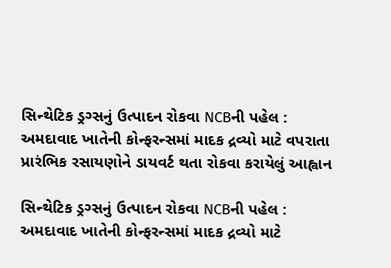સિન્થેટિક ડ્રગ્સનું ઉત્પાદન રોકવા NCBની પહેલ : અમદાવાદ ખાતેની કોન્ફરન્સમાં માદક દ્રવ્યો માટે વપરાતા પ્રારંભિક રસાયણોને ડાયવર્ટ થતા રોકવા કરાયેલું આહ્વાન

સિન્થેટિક ડ્રગ્સનું ઉત્પાદન રોકવા NCBની પહેલ : અમદાવાદ ખાતેની કોન્ફરન્સમાં માદક દ્રવ્યો માટે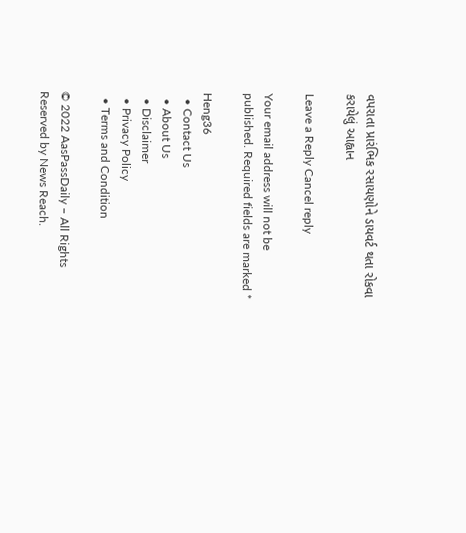વપરાતા પ્રારંભિક રસાયણોને ડાયવર્ટ થતા રોકવા કરાયેલું આહ્વાન

Leave a Reply Cancel reply

Your email address will not be published. Required fields are marked *

Heng36
  • Contact Us
  • About Us
  • Disclaimer
  • Privacy Policy
  • Terms and Condition

© 2022 AasPassDaily – All Rights Reserved by News Reach.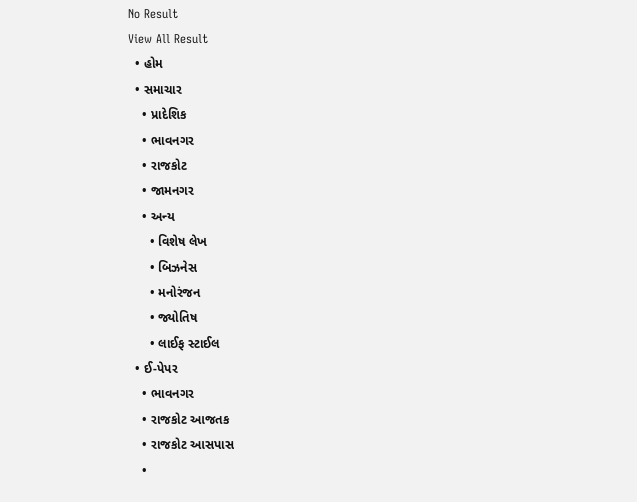No Result
View All Result
  • હોમ
  • સમાચાર
    • પ્રાદેશિક
    • ભાવનગર
    • રાજકોટ
    • જામનગર
    • અન્ય
      • વિશેષ લેખ
      • બિઝનેસ
      • મનોરંજન
      • જ્યોતિષ
      • લાઈફ સ્ટાઈલ
  • ઈ-પેપર
    • ભાવનગર
    • રાજકોટ આજતક
    • રાજકોટ આસપાસ
    •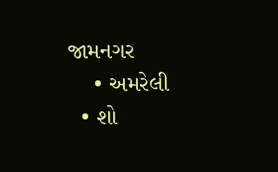જામનગર
    • અમરેલી
  • શો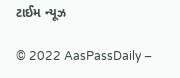ટાઈમ ન્યૂઝ

© 2022 AasPassDaily –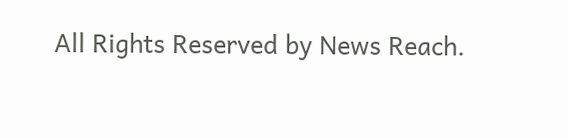All Rights Reserved by News Reach.